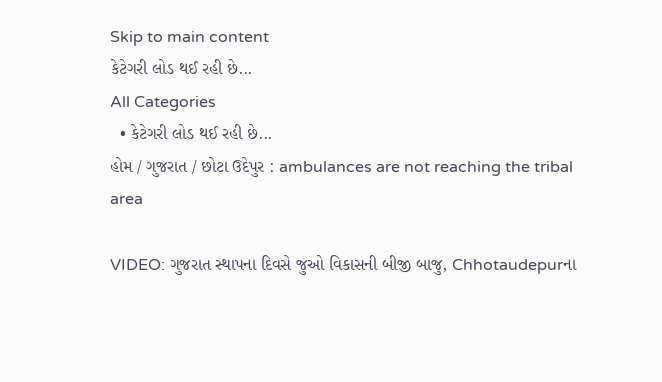Skip to main content
કેટેગરી લોડ થઈ રહી છે...
All Categories
  • કેટેગરી લોડ થઈ રહી છે...
હોમ / ગુજરાત / છોટા ઉદેપુર : ambulances are not reaching the tribal area

VIDEO: ગુજરાત સ્થાપના દિવસે જુઓ વિકાસની બીજી બાજુ, Chhotaudepurના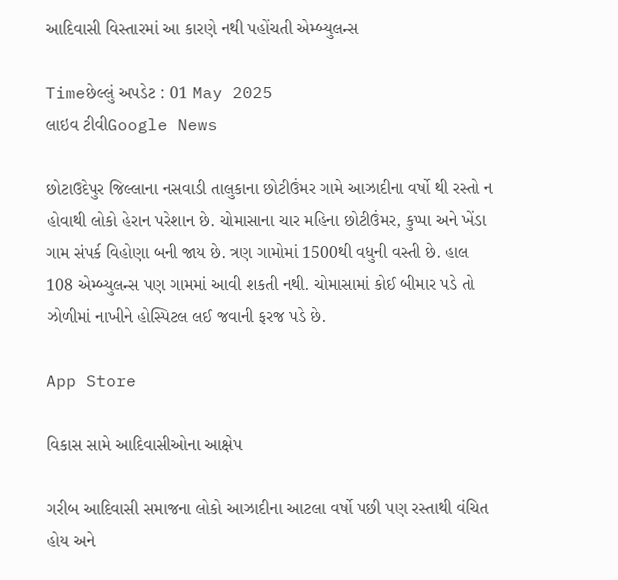આદિવાસી વિસ્તારમાં આ કારણે નથી પહોંચતી એમ્બ્યુલન્સ

Timeછેલ્લું અપડેટ : 01 May 2025
લાઇવ ટીવીGoogle News

છોટાઉદેપુર જિલ્લાના નસવાડી તાલુકાના છોટીઉંમર ગામે આઝાદીના વર્ષો થી રસ્તો ન હોવાથી લોકો હેરાન પરેશાન છે. ચોમાસાના ચાર મહિના છોટીઉંમર, કુપ્પા અને ખેંડા ગામ સંપર્ક વિહોણા બની જાય છે. ત્રણ ગામોમાં 1500થી વધુની વસ્તી છે. હાલ 108 એમ્બ્યુલન્સ પણ ગામમાં આવી શકતી નથી. ચોમાસામાં કોઈ બીમાર પડે તો ઝોળીમાં નાખીને હોસ્પિટલ લઈ જવાની ફરજ પડે છે.

App Store

વિકાસ સામે આદિવાસીઓના આક્ષેપ

ગરીબ આદિવાસી સમાજના લોકો આઝાદીના આટલા વર્ષો પછી પણ રસ્તાથી વંચિત હોય અને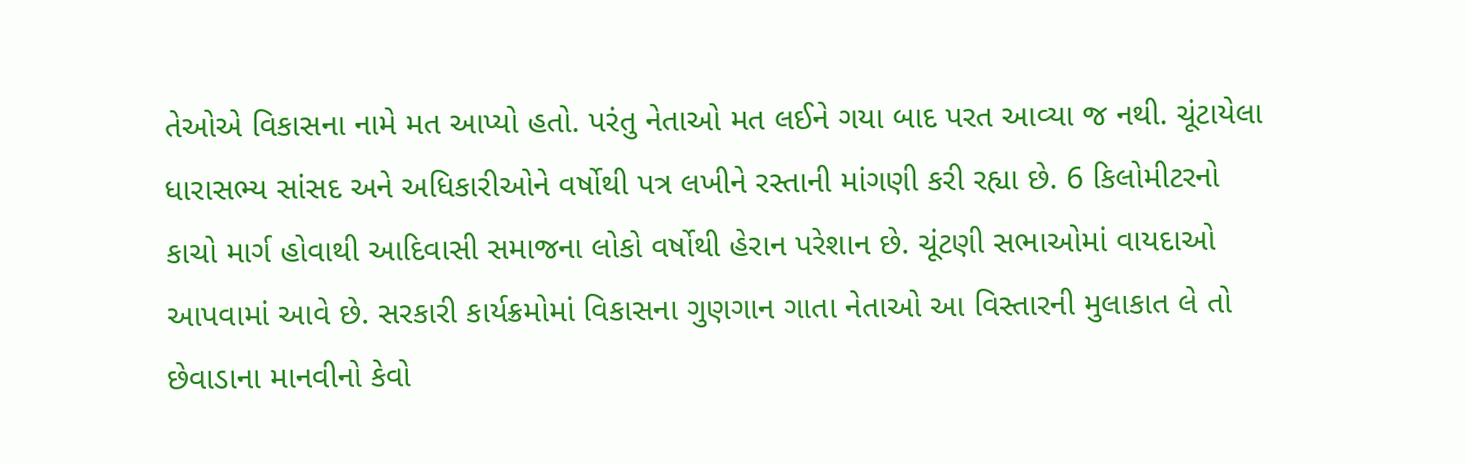તેઓએ વિકાસના નામે મત આપ્યો હતો. પરંતુ નેતાઓ મત લઈને ગયા બાદ પરત આવ્યા જ નથી. ચૂંટાયેલા ધારાસભ્ય સાંસદ અને અધિકારીઓને વર્ષોથી પત્ર લખીને રસ્તાની માંગણી કરી રહ્યા છે. 6 કિલોમીટરનો કાચો માર્ગ હોવાથી આદિવાસી સમાજના લોકો વર્ષોથી હેરાન પરેશાન છે. ચૂંટણી સભાઓમાં વાયદાઓ આપવામાં આવે છે. સરકારી કાર્યક્રમોમાં વિકાસના ગુણગાન ગાતા નેતાઓ આ વિસ્તારની મુલાકાત લે તો છેવાડાના માનવીનો કેવો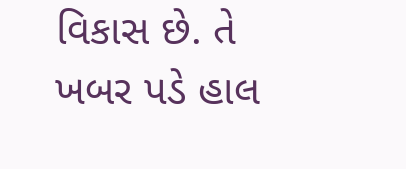વિકાસ છે. તે ખબર પડે હાલ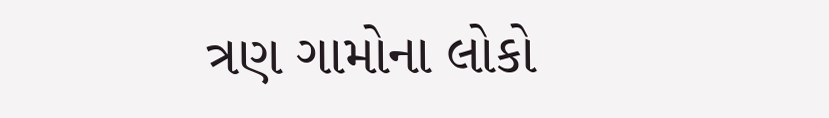ત્રણ ગામોના લોકો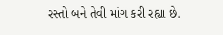રસ્તો બને તેવી માંગ કરી રહ્યા છે.